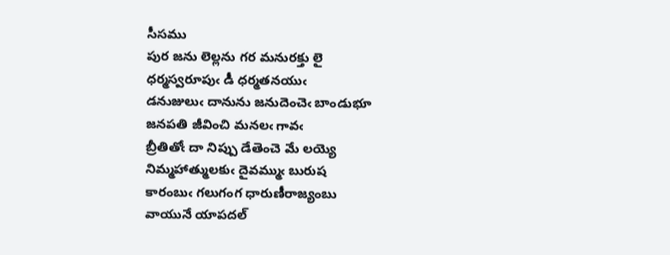సీసము
పుర జను లెల్లను గర మనురక్తు లై
ధర్మస్వరూపుఁ డీ ధర్మతనయుఁ
డనుజులుఁ దానును జనుదెంచెఁ బాండుభూ
జనపతి జీవించి మనలఁ గావఁ
బ్రీతితోఁ దా నిప్పు డేతెంచె మే లయ్యె
నిమ్మహాత్ములకుఁ దైవమ్ముఁ బురుష
కారంబుఁ గలుగంగ ధారుణీరాజ్యంబు
వాయునే యాపదల్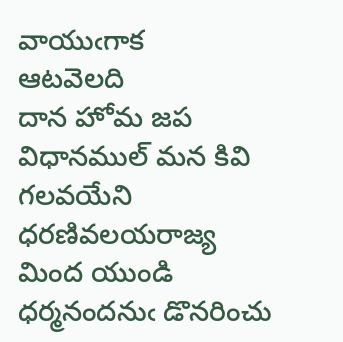వాయుఁగాక
ఆటవెలది
దాన హోమ జప విధానముల్ మన కివి
గలవయేని ధరణివలయరాజ్య
మింద యుండి ధర్మనందనుఁ డొనరించు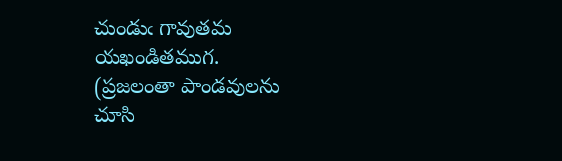చుండుఁ గావుతమ యఖండితముగ.
(ప్రజలంతా పాండవులను చూసి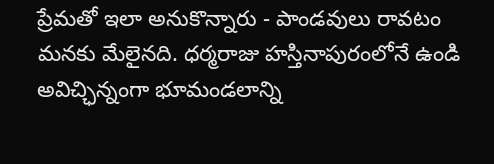ప్రేమతో ఇలా అనుకొన్నారు - పాండవులు రావటం మనకు మేలైనది. ధర్మరాజు హస్తినాపురంలోనే ఉండి అవిచ్ఛిన్నంగా భూమండలాన్ని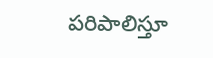పరిపాలిస్తూ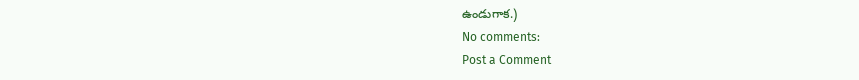ఉండుగాక.)
No comments:
Post a Comment